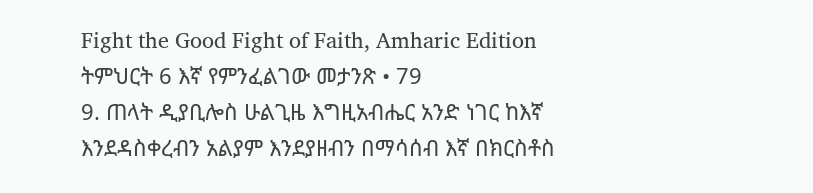Fight the Good Fight of Faith, Amharic Edition
ትምህርት 6 እኛ የምንፈልገው መታንጽ • 79
9. ጠላት ዲያቢሎስ ሁልጊዜ እግዚአብሔር አንድ ነገር ከእኛ እንደዳስቀረብን አልያም እንደያዘብን በማሳሰብ እኛ በክርስቶስ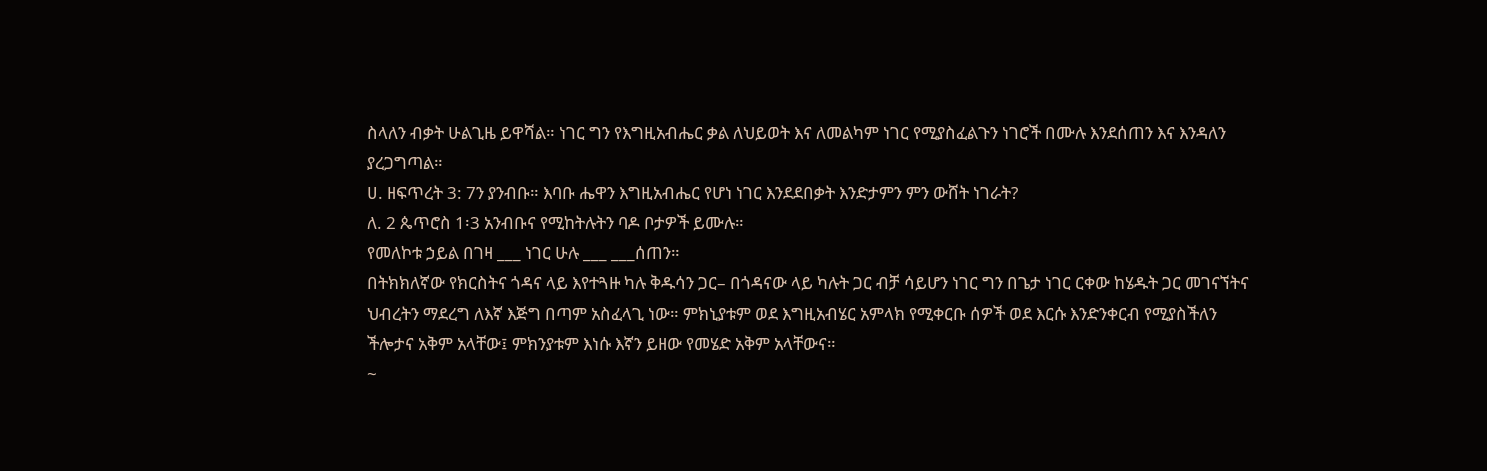ስላለን ብቃት ሁልጊዜ ይዋሻል። ነገር ግን የእግዚአብሔር ቃል ለህይወት እና ለመልካም ነገር የሚያስፈልጉን ነገሮች በሙሉ እንደሰጠን እና እንዳለን ያረጋግጣል።
ሀ. ዘፍጥረት 3: 7ን ያንብቡ። እባቡ ሔዋን እግዚአብሔር የሆነ ነገር እንደደበቃት እንድታምን ምን ውሸት ነገራት?
ለ. 2 ጴጥሮስ 1፡3 አንብቡና የሚከትሉትን ባዶ ቦታዎች ይሙሉ።
የመለኮቱ ኃይል በገዛ ___ ነገር ሁሉ ___ ___ሰጠን።
በትክክለኛው የክርስትና ጎዳና ላይ እየተጓዙ ካሉ ቅዱሳን ጋር– በጎዳናው ላይ ካሉት ጋር ብቻ ሳይሆን ነገር ግን በጌታ ነገር ርቀው ከሄዱት ጋር መገናኘትና ህብረትን ማደረግ ለእኛ እጅግ በጣም አስፈላጊ ነው። ምክኒያቱም ወደ እግዚአብሄር አምላክ የሚቀርቡ ሰዎች ወደ እርሱ እንድንቀርብ የሚያስችለን ችሎታና አቅም አላቸው፤ ምክንያቱም እነሱ እኛን ይዘው የመሄድ አቅም አላቸውና።
~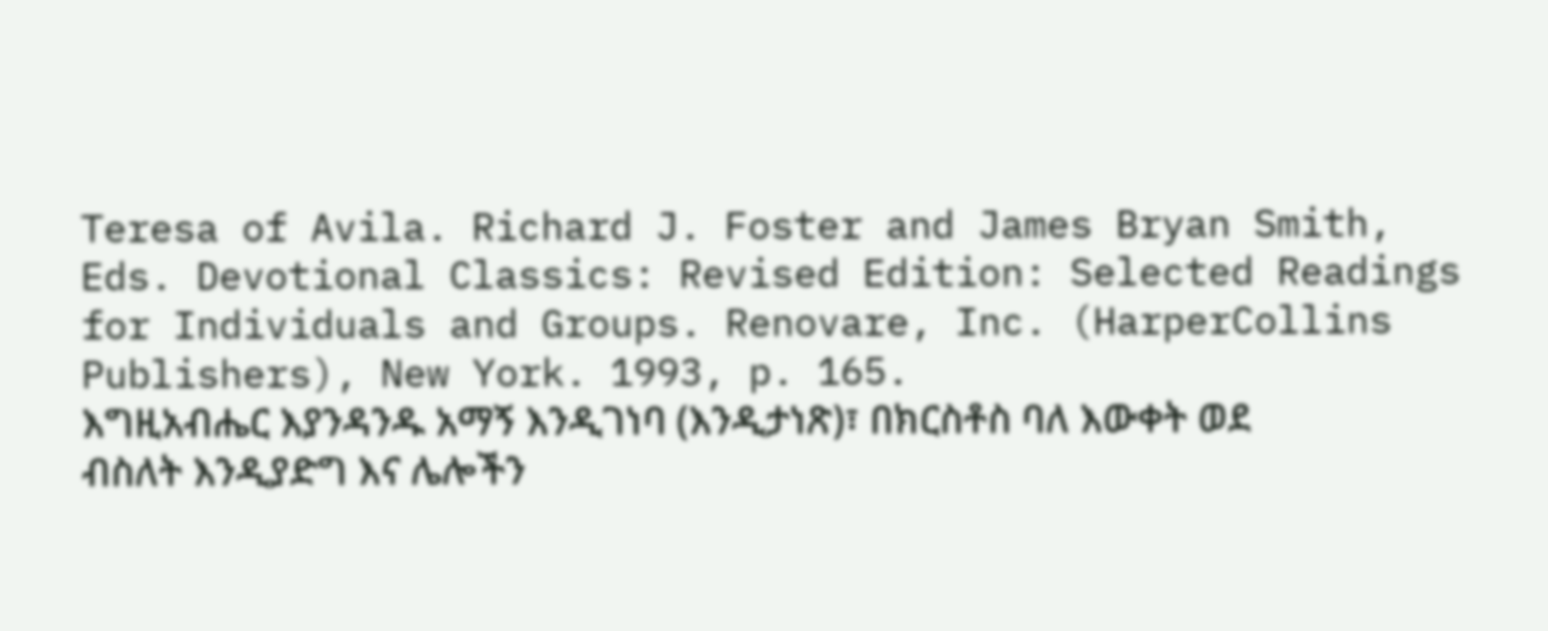Teresa of Avila. Richard J. Foster and James Bryan Smith, Eds. Devotional Classics: Revised Edition: Selected Readings for Individuals and Groups. Renovare, Inc. (HarperCollins Publishers), New York. 1993, p. 165.
እግዚአብሔር እያንዳንዱ አማኝ እንዲገነባ (እንዲታነጽ)፣ በክርስቶስ ባለ እውቀት ወደ ብስለት እንዲያድግ እና ሌሎችን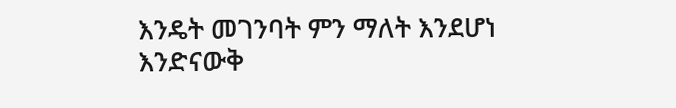እንዴት መገንባት ምን ማለት እንደሆነ እንድናውቅ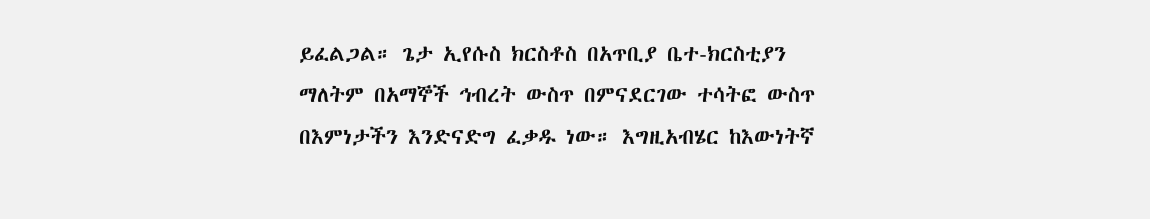ይፈልጋል። ጌታ ኢየሱስ ክርስቶስ በአጥቢያ ቤተ-ክርስቲያን ማለትም በአማኞች ኅብረት ውስጥ በምናደርገው ተሳትፎ ውስጥ በእምነታችን እንድናድግ ፈቃዱ ነው። እግዚአብሄር ከእውነትኛ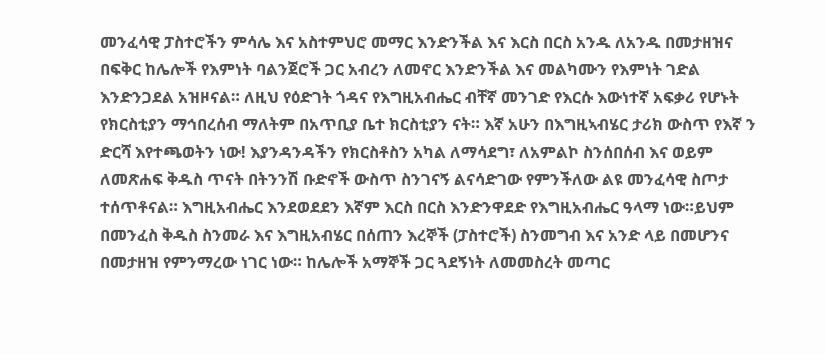መንፈሳዊ ፓስተሮችን ምሳሌ እና አስተምህሮ መማር እንድንችል እና እርስ በርስ አንዱ ለአንዱ በመታዘዝና በፍቅር ከሌሎች የእምነት ባልንጀሮች ጋር አብረን ለመኖር እንድንችል እና መልካሙን የእምነት ገድል እንድንጋደል አዝዞናል። ለዚህ የዕድገት ጎዳና የእግዚአብሔር ብቸኛ መንገድ የእርሱ እውነተኛ አፍቃሪ የሆኑት የክርስቲያን ማኅበረሰብ ማለትም በአጥቢያ ቤተ ክርስቲያን ናት። እኛ አሁን በእግዚኣብሄር ታሪክ ውስጥ የእኛ ን ድርሻ እየተጫወትን ነው! እያንዳንዳችን የክርስቶስን አካል ለማሳደግ፣ ለአምልኮ ስንሰበሰብ እና ወይም ለመጽሐፍ ቅዱስ ጥናት በትንንሽ ቡድኖች ውስጥ ስንገናኝ ልናሳድገው የምንችለው ልዩ መንፈሳዊ ስጦታ ተሰጥቶናል። እግዚአብሔር እንደወደደን እኛም እርስ በርስ እንድንዋደድ የእግዚአብሔር ዓላማ ነው።ይህም በመንፈስ ቅዱስ ስንመራ እና እግዚአብሄር በሰጠን እረኞች (ፓስተሮች) ስንመግብ እና አንድ ላይ በመሆንና በመታዘዝ የምንማረው ነገር ነው። ከሌሎች አማኞች ጋር ጓደኝነት ለመመስረት መጣር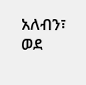አለብን፣ ወደ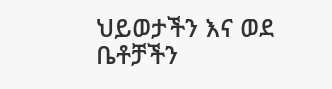ህይወታችን እና ወደ ቤቶቻችን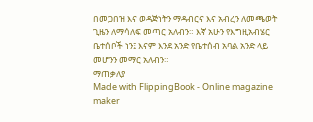በመጋበዝ እና ወዳጅነትን ማዳብርና እና አብረን ለመጫወት ጊዜን ለማሳለፍ መጣር አለብን። እኛ አሁን የእግዚአብሄር ቤተሰቦች ነን፤ እናም እንደ አንድ የቤተሰብ አባል አንድ ላይ መሆንን መማር አለብን።
ማጠቃለያ
Made with FlippingBook - Online magazine maker